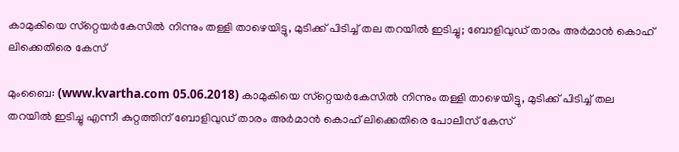കാമുകിയെ സ്‌റ്റെയര്‍കേസില്‍ നിന്നും തള്ളി താഴെയിട്ടു, മുടിക്ക് പിടിച്ച് തല തറയില്‍ ഇടിച്ചു; ബോളിവുഡ് താരം അര്‍മാന്‍ കൊഹ് ലിക്കെതിരെ കേസ്

മുംബൈ: (www.kvartha.com 05.06.2018) കാമുകിയെ സ്‌റ്റെയര്‍കേസില്‍ നിന്നും തള്ളി താഴെയിട്ടു, മുടിക്ക് പിടിച്ച് തല തറയില്‍ ഇടിച്ചു എന്നീ കുറ്റത്തിന് ബോളിവുഡ് താരം അര്‍മാന്‍ കൊഹ് ലിക്കെതിരെ പോലീസ് കേസ്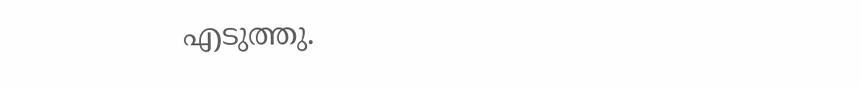എടുത്തു.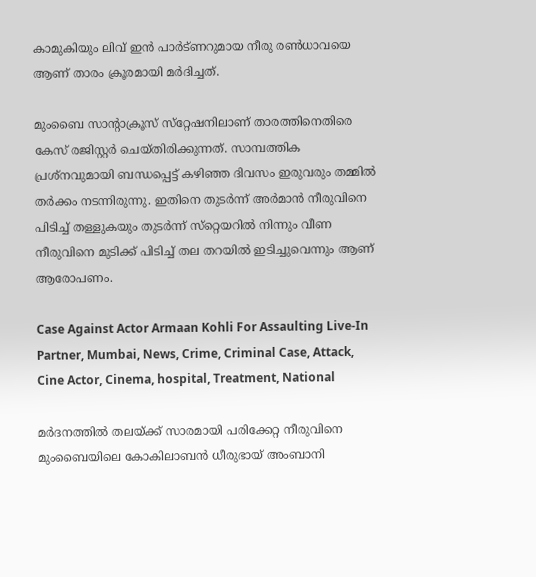കാമുകിയും ലിവ് ഇന്‍ പാര്‍ട്ണറുമായ നീരു രണ്‍ധാവയെ ആണ് താരം ക്രൂരമായി മര്‍ദിച്ചത്.

മുംബൈ സാന്റാക്രൂസ് സ്‌റ്റേഷനിലാണ് താരത്തിനെതിരെ കേസ് രജിസ്റ്റര്‍ ചെയ്തിരിക്കുന്നത്. സാമ്പത്തിക പ്രശ്‌നവുമായി ബന്ധപ്പെട്ട് കഴിഞ്ഞ ദിവസം ഇരുവരും തമ്മില്‍ തര്‍ക്കം നടന്നിരുന്നു. ഇതിനെ തുടര്‍ന്ന് അര്‍മാന്‍ നീരുവിനെ പിടിച്ച് തള്ളുകയും തുടര്‍ന്ന് സ്‌റ്റെയറില്‍ നിന്നും വീണ നീരുവിനെ മുടിക്ക് പിടിച്ച് തല തറയില്‍ ഇടിച്ചുവെന്നും ആണ് ആരോപണം.

Case Against Actor Armaan Kohli For Assaulting Live-In Partner, Mumbai, News, Crime, Criminal Case, Attack, Cine Actor, Cinema, hospital, Treatment, National

മര്‍ദനത്തില്‍ തലയ്ക്ക് സാരമായി പരിക്കേറ്റ നീരുവിനെ മുംബൈയിലെ കോകിലാബന്‍ ധീരുഭായ് അംബാനി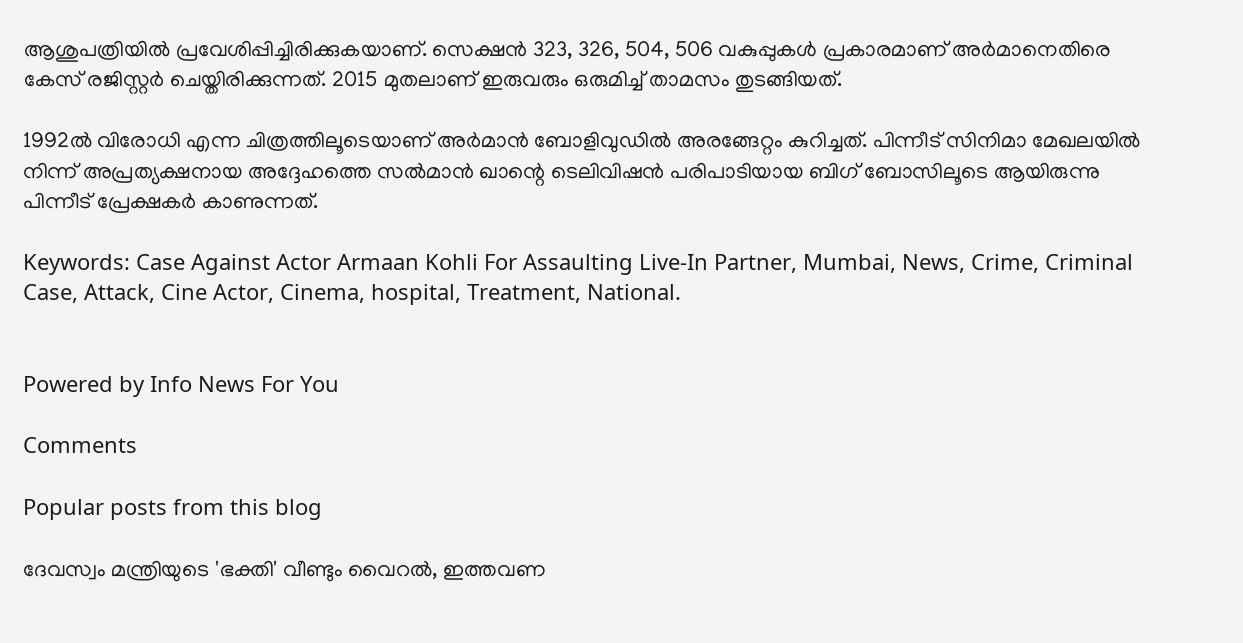ആശുപത്രിയില്‍ പ്രവേശിപ്പിച്ചിരിക്കുകയാണ്. സെക്ഷന്‍ 323, 326, 504, 506 വകുപ്പുകള്‍ പ്രകാരമാണ് അര്‍മാനെതിരെ കേസ് രജിസ്റ്റര്‍ ചെയ്തിരിക്കുന്നത്. 2015 മുതലാണ് ഇരുവരും ഒരുമിച്ച് താമസം തുടങ്ങിയത്.

1992ല്‍ വിരോധി എന്ന ചിത്രത്തിലൂടെയാണ് അര്‍മാന്‍ ബോളിവുഡില്‍ അരങ്ങേറ്റം കുറിച്ചത്. പിന്നീട് സിനിമാ മേഖലയില്‍ നിന്ന് അപ്രത്യക്ഷനായ അദ്ദേഹത്തെ സല്‍മാന്‍ ഖാന്റെ ടെലിവിഷന്‍ പരിപാടിയായ ബിഗ് ബോസിലൂടെ ആയിരുന്നു പിന്നീട് പ്രേക്ഷകര്‍ കാണുന്നത്.

Keywords: Case Against Actor Armaan Kohli For Assaulting Live-In Partner, Mumbai, News, Crime, Criminal Case, Attack, Cine Actor, Cinema, hospital, Treatment, National.


Powered by Info News For You

Comments

Popular posts from this blog

ദേവസ്വം മന്ത്രിയുടെ 'ഭക്തി' വീണ്ടും വൈറല്‍, ഇത്തവണ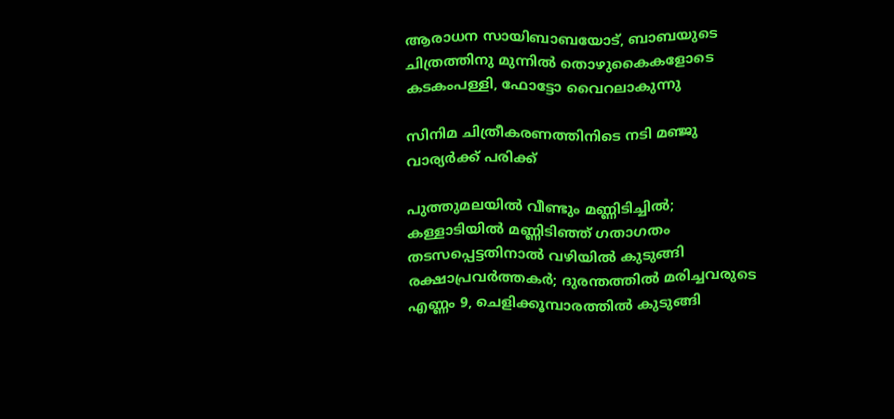ആരാധന സായിബാബയോട്, ബാബയുടെ ചിത്രത്തിനു മുന്നില്‍ തൊഴുകൈകളോടെ കടകംപള്ളി, ഫോട്ടോ വൈറലാകുന്നു

സിനിമ ചിത്രീകരണത്തിനിടെ നടി മഞ്ജു വാര്യര്‍ക്ക് പരിക്ക്

പുത്തുമലയില്‍ വീണ്ടും മണ്ണിടിച്ചില്‍; കള്ളാടിയില്‍ മണ്ണിടിഞ്ഞ് ഗതാഗതം തടസപ്പെട്ടതിനാല്‍ വഴിയില്‍ കുടുങ്ങി രക്ഷാപ്രവര്‍ത്തകര്‍; ദുരന്തത്തില്‍ മരിച്ചവരുടെ എണ്ണം 9, ചെളിക്കൂമ്പാരത്തില്‍ കുടുങ്ങി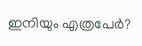ഇനിയും എത്രപേര്‍?